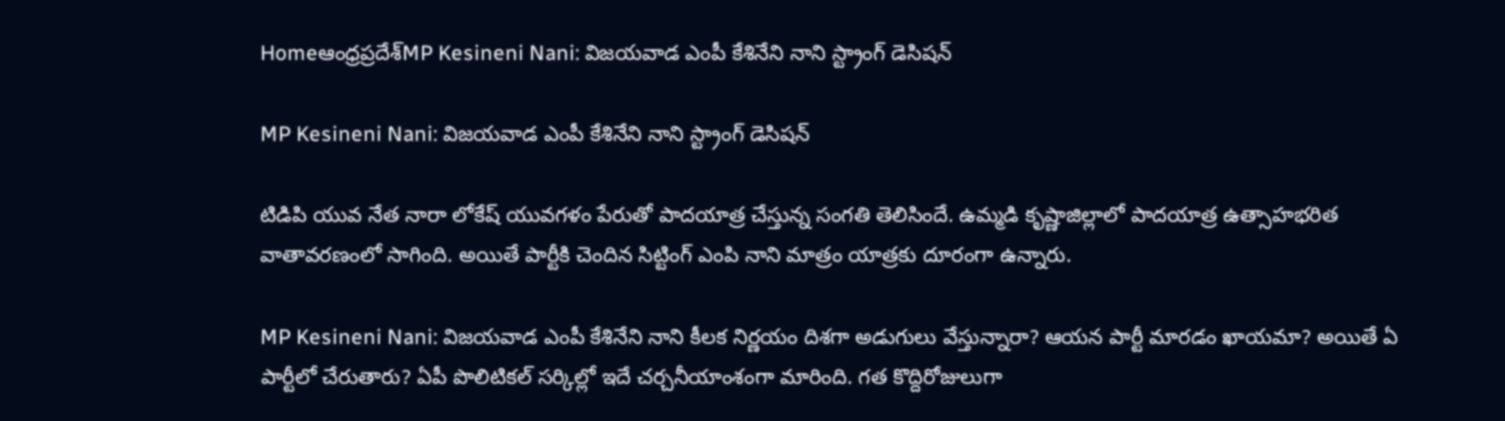Homeఆంధ్రప్రదేశ్‌MP Kesineni Nani: విజయవాడ ఎంపీ కేశినేని నాని స్ట్రాంగ్ డెసిషన్

MP Kesineni Nani: విజయవాడ ఎంపీ కేశినేని నాని స్ట్రాంగ్ డెసిషన్

టిడిపి యువ నేత నారా లోకేష్ యువగళం పేరుతో పాదయాత్ర చేస్తున్న సంగతి తెలిసిందే. ఉమ్మడి కృష్ణాజిల్లాలో పాదయాత్ర ఉత్సాహభరిత వాతావరణంలో సాగింది. అయితే పార్టీకి చెందిన సిట్టింగ్ ఎంపి నాని మాత్రం యాత్రకు దూరంగా ఉన్నారు.

MP Kesineni Nani: విజయవాడ ఎంపీ కేశినేని నాని కీలక నిర్ణయం దిశగా అడుగులు వేస్తున్నారా? ఆయన పార్టీ మారడం ఖాయమా? అయితే ఏ పార్టీలో చేరుతారు? ఏపీ పొలిటికల్ సర్కిల్లో ఇదే చర్చనీయాంశంగా మారింది. గత కొద్దిరోజులుగా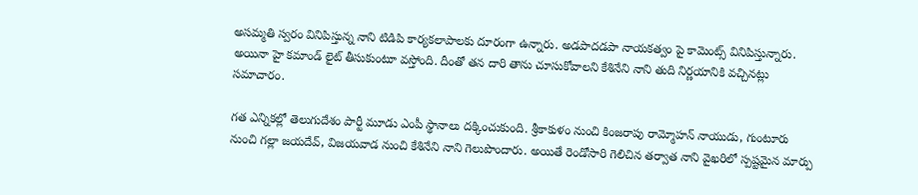అసమ్మతి స్వరం వినిపిస్తున్న నాని టిడిపి కార్యకలాపాలకు దూరంగా ఉన్నారు. అడపాదడపా నాయకత్వం పై కామెంట్స్ వినిపిస్తున్నారు. అయినా హై కమాండ్ లైట్ తీసుకుంటూ వస్తోంది. దీంతో తన దారి తాను చూసుకోవాలని కేశినేని నాని తుది నిర్ణయానికి వచ్చినట్లు సమాచారం.

గత ఎన్నికల్లో తెలుగుదేశం పార్టీ మూడు ఎంపీ స్థానాలు దక్కించుకుంది. శ్రీకాకుళం నుంచి కింజరాపు రామ్మోహన్ నాయుడు, గుంటూరు నుంచి గల్లా జయదేవ్, విజయవాడ నుంచి కేశినేని నాని గెలుపొందారు. అయితే రెండోసారి గెలిచిన తర్వాత నాని వైఖరిలో స్పష్టమైన మార్పు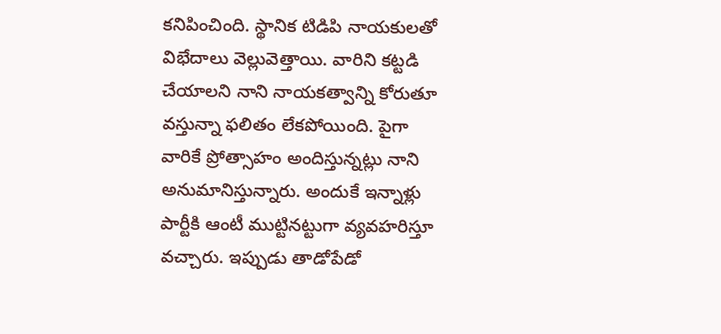కనిపించింది. స్థానిక టిడిపి నాయకులతో విభేదాలు వెల్లువెత్తాయి. వారిని కట్టడి చేయాలని నాని నాయకత్వాన్ని కోరుతూ వస్తున్నా ఫలితం లేకపోయింది. పైగా వారికే ప్రోత్సాహం అందిస్తున్నట్లు నాని అనుమానిస్తున్నారు. అందుకే ఇన్నాళ్లు పార్టీకి ఆంటీ ముట్టినట్టుగా వ్యవహరిస్తూ వచ్చారు. ఇప్పుడు తాడోపేడో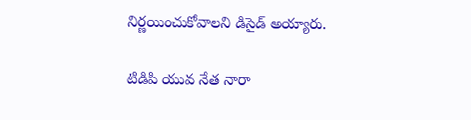నిర్ణయించుకోవాలని డిసైడ్ అయ్యారు.

టిడిపి యువ నేత నారా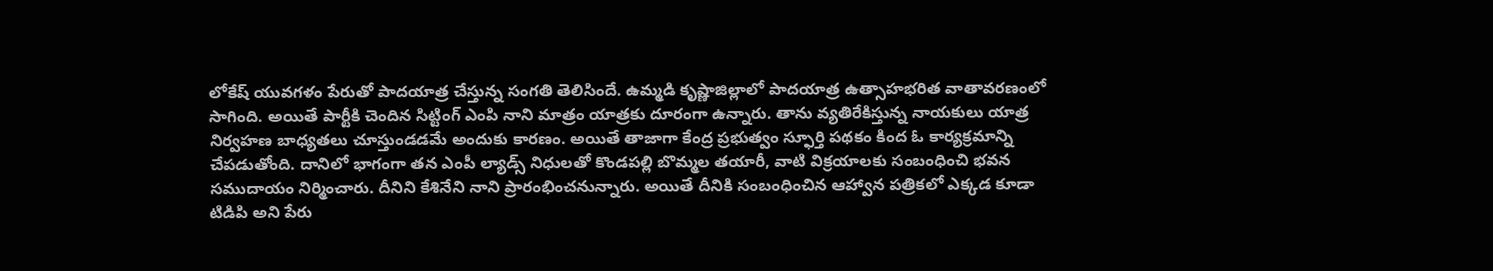లోకేష్ యువగళం పేరుతో పాదయాత్ర చేస్తున్న సంగతి తెలిసిందే. ఉమ్మడి కృష్ణాజిల్లాలో పాదయాత్ర ఉత్సాహభరిత వాతావరణంలో సాగింది. అయితే పార్టీకి చెందిన సిట్టింగ్ ఎంపి నాని మాత్రం యాత్రకు దూరంగా ఉన్నారు. తాను వ్యతిరేకిస్తున్న నాయకులు యాత్ర నిర్వహణ బాధ్యతలు చూస్తుండడమే అందుకు కారణం. అయితే తాజాగా కేంద్ర ప్రభుత్వం స్ఫూర్తి పథకం కింద ఓ కార్యక్రమాన్ని చేపడుతోంది. దానిలో భాగంగా తన ఎంపీ ల్యాడ్స్ నిధులతో కొండపల్లి బొమ్మల తయారీ, వాటి విక్రయాలకు సంబంధించి భవన సముదాయం నిర్మించారు. దీనిని కేశినేని నాని ప్రారంభించనున్నారు. అయితే దీనికి సంబంధించిన ఆహ్వాన పత్రికలో ఎక్కడ కూడా టిడిపి అని పేరు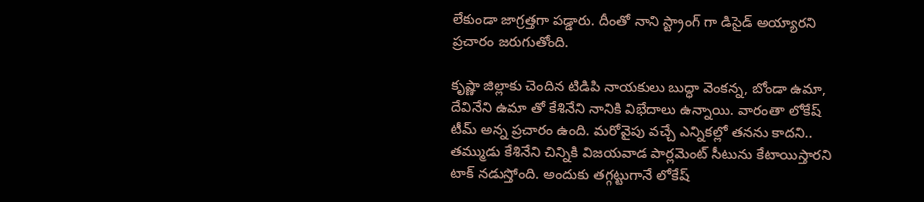లేకుండా జాగ్రత్తగా పడ్డారు. దీంతో నాని స్ట్రాంగ్ గా డిసైడ్ అయ్యారని ప్రచారం జరుగుతోంది.

కృష్ణా జిల్లాకు చెందిన టిడిపి నాయకులు బుద్ధా వెంకన్న, బోండా ఉమా, దేవినేని ఉమా తో కేశినేని నానికి విభేదాలు ఉన్నాయి. వారంతా లోకేష్ టీమ్ అన్న ప్రచారం ఉంది. మరోవైపు వచ్చే ఎన్నికల్లో తనను కాదని.. తమ్ముడు కేశినేని చిన్నికి విజయవాడ పార్లమెంట్ సీటును కేటాయిస్తారని టాక్ నడుస్తోంది. అందుకు తగ్గట్టుగానే లోకేష్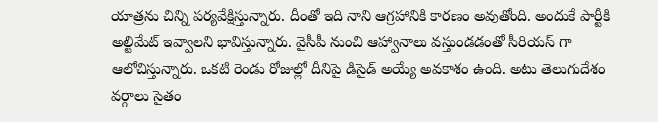యాత్రను చిన్ని పర్యవేక్షిస్తున్నారు. దీంతో ఇది నాని ఆగ్రహానికి కారణం అవుతోంది. అందుకే పార్టీకి అల్టిమేట్ ఇవ్వాలని భావిస్తున్నారు. వైసీపీ నుంచి ఆహ్వానాలు వస్తుండడంతో సీరియస్ గా ఆలోచిస్తున్నారు. ఒకటి రెండు రోజుల్లో దీనిపై డిసైడ్ అయ్యే అవకాశం ఉంది. అటు తెలుగుదేశం వర్గాలు సైతం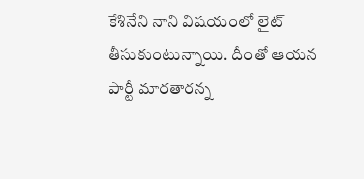కేశినేని నాని విషయంలో లైట్ తీసుకుంటున్నాయి. దీంతో ఆయన పార్టీ మారతారన్న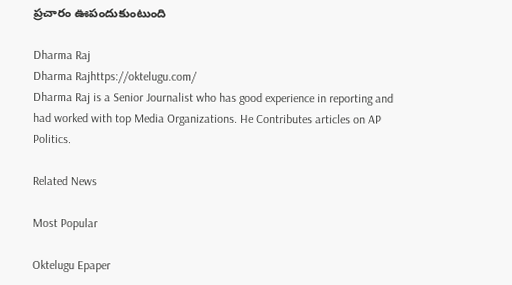ప్రచారం ఊపందుకుంటుంది

Dharma Raj
Dharma Rajhttps://oktelugu.com/
Dharma Raj is a Senior Journalist who has good experience in reporting and had worked with top Media Organizations. He Contributes articles on AP Politics.

Related News

Most Popular

Oktelugu Epaper